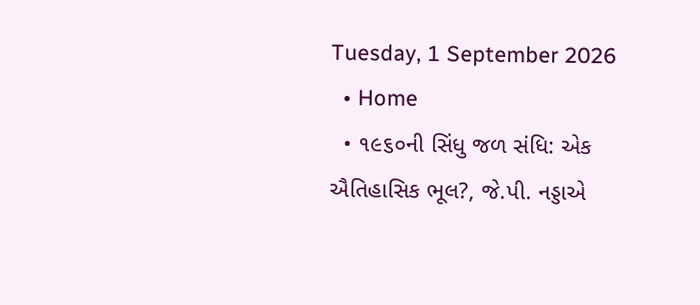Tuesday, 1 September 2026
  • Home
  • ૧૯૬૦ની સિંધુ જળ સંધિ: એક ઐતિહાસિક ભૂલ?, જે.પી. નડ્ડાએ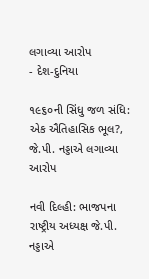લગાવ્યા આરોપ
- દેશ-દુનિયા

૧૯૬૦ની સિંધુ જળ સંધિ: એક ઐતિહાસિક ભૂલ?, જે.પી. નડ્ડાએ લગાવ્યા આરોપ

નવી દિલ્હી: ભાજપના રાષ્ટ્રીય અધ્યક્ષ જે.પી. નડ્ડાએ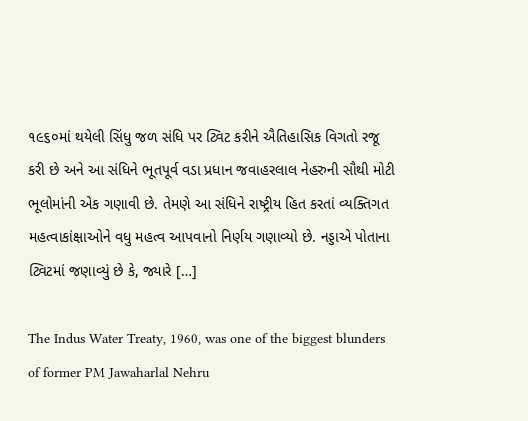૧૯૬૦માં થયેલી સિંધુ જળ સંધિ પર ટ્વિટ કરીને ઐતિહાસિક વિગતો રજૂ કરી છે અને આ સંધિને ભૂતપૂર્વ વડા પ્રધાન જવાહરલાલ નેહરુની સૌથી મોટી ભૂલોમાંની એક ગણાવી છે. તેમણે આ સંધિને રાષ્ટ્રીય હિત કરતાં વ્યક્તિગત મહત્વાકાંક્ષાઓને વધુ મહત્વ આપવાનો નિર્ણય ગણાવ્યો છે. નડ્ડાએ પોતાના ટ્વિટમાં જણાવ્યું છે કે, જ્યારે […]

The Indus Water Treaty, 1960, was one of the biggest blunders of former PM Jawaharlal Nehru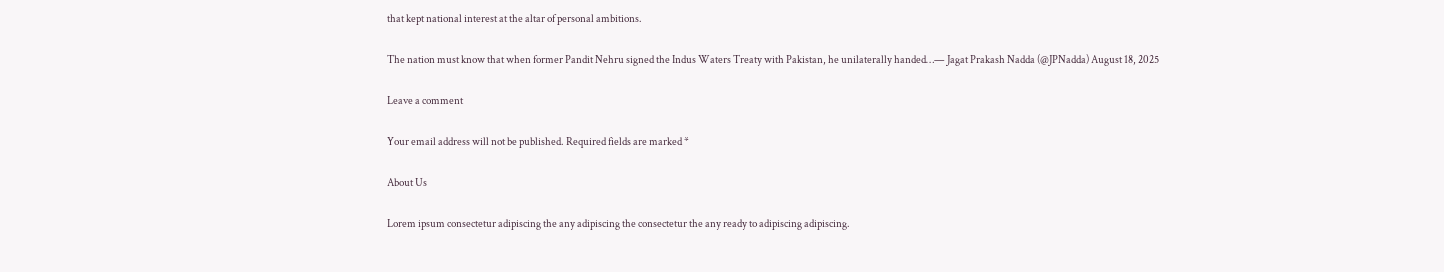that kept national interest at the altar of personal ambitions.

The nation must know that when former Pandit Nehru signed the Indus Waters Treaty with Pakistan, he unilaterally handed…— Jagat Prakash Nadda (@JPNadda) August 18, 2025

Leave a comment

Your email address will not be published. Required fields are marked *

About Us

Lorem ipsum consectetur adipiscing the any adipiscing the consectetur the any ready to adipiscing adipiscing.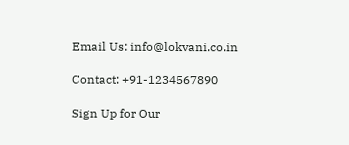Email Us: info@lokvani.co.in

Contact: +91-1234567890

Sign Up for Our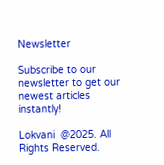Newsletter

Subscribe to our newsletter to get our newest articles instantly!

Lokvani  @2025. All Rights Reserved.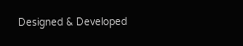Designed & Developed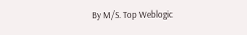By M/S. Top Weblogic